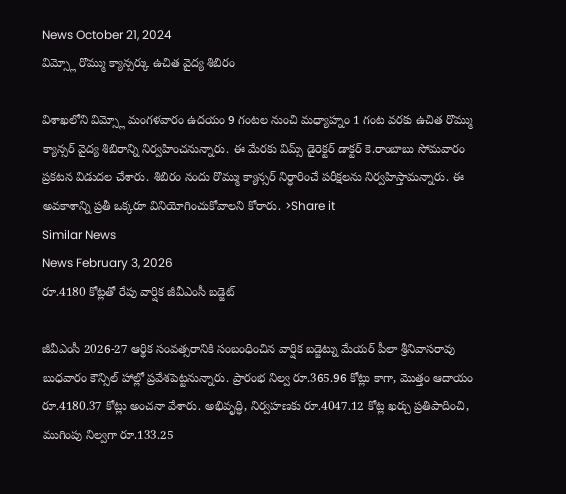News October 21, 2024
విమ్స్లో రొమ్ము క్యాన్సర్కు ఉచిత వైద్య శిబిరం

విశాఖలోని విమ్స్లో మంగళవారం ఉదయం 9 గంటల నుంచి మధ్యాహ్నం 1 గంట వరకు ఉచిత రొమ్ము క్యాన్సర్ వైద్య శిబిరాన్ని నిర్వహించనున్నారు. ఈ మేరకు విమ్స్ డైరెక్టర్ డాక్టర్ కె.రాంబాబు సోమవారం ప్రకటన విడుదల చేశారు. శిబిరం నందు రొమ్ము క్యాన్సర్ నిర్ధారించే పరీక్షలను నిర్వహిస్తామన్నారు. ఈ అవకాశాన్ని ప్రతీ ఒక్కరూ వినియోగించుకోవాలని కోరారు. >Share it
Similar News
News February 3, 2026
రూ.4180 కోట్లతో రేపు వార్షిక జీవీఎంసీ బడ్జెట్

జీవీఎంసీ 2026-27 ఆర్థిక సంవత్సరానికి సంబంధించిన వార్షిక బడ్జెట్ను మేయర్ పీలా శ్రీనివాసరావు బుధవారం కౌన్సిల్ హాల్లో ప్రవేశపెట్టనున్నారు. ప్రారంభ నిల్వ రూ.365.96 కోట్లు కాగా, మొత్తం ఆదాయం రూ.4180.37 కోట్లు అంచనా వేశారు. అభివృద్ధి, నిర్వహణకు రూ.4047.12 కోట్ల ఖర్చు ప్రతిపాదించి, ముగింపు నిల్వగా రూ.133.25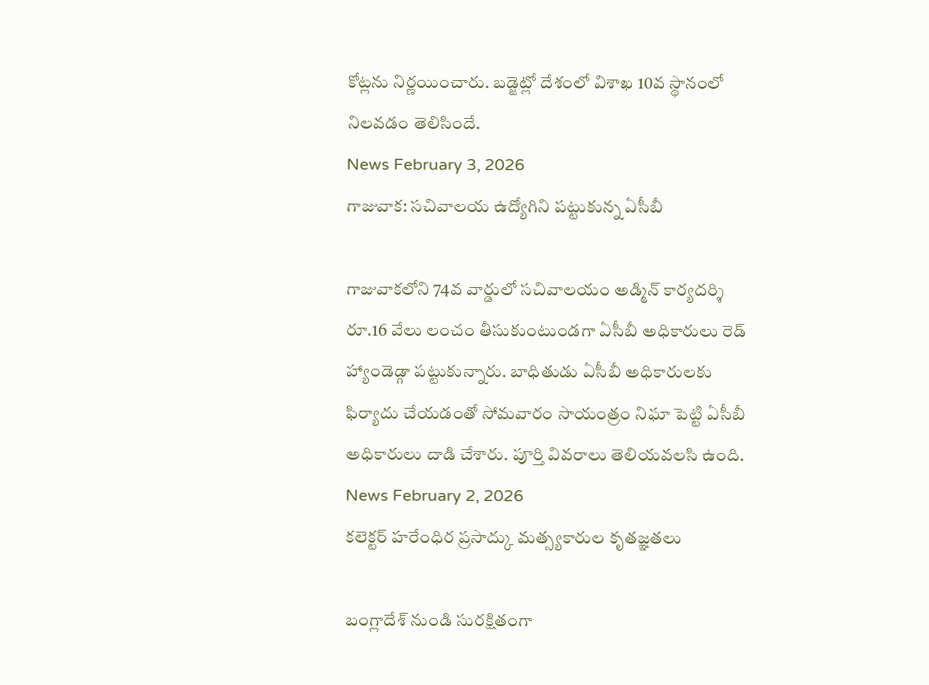కోట్లను నిర్ణయించారు. బడ్జెట్లో దేశంలో విశాఖ 10వ స్థానంలో నిలవడం తెలిసిందే.
News February 3, 2026
గాజువాక: సచివాలయ ఉద్యోగిని పట్టుకున్న ఏసీబీ

గాజువాకలోని 74వ వార్డులో సచివాలయం అడ్మిన్ కార్యదర్శి రూ.16 వేలు లంచం తీసుకుంటుండగా ఏసీబీ అధికారులు రెడ్ హ్యాండెడ్గా పట్టుకున్నారు. బాధితుడు ఏసీబీ అధికారులకు ఫిర్యాదు చేయడంతో సోమవారం సాయంత్రం నిఘా పెట్టి ఏసీబీ అధికారులు దాడి చేశారు. పూర్తి వివరాలు తెలియవలసి ఉంది.
News February 2, 2026
కలెక్టర్ హరేంధిర ప్రసాద్కు మత్స్యకారుల కృతజ్ఞతలు

బంగ్లాదేశ్ నుండి సురక్షితంగా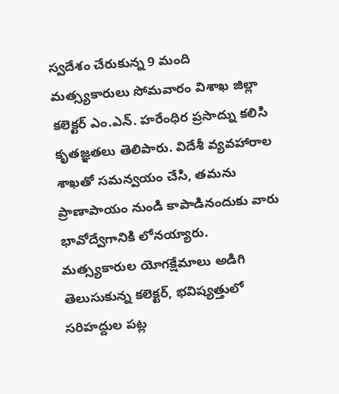స్వదేశం చేరుకున్న 9 మంది మత్స్యకారులు సోమవారం విశాఖ జిల్లా కలెక్టర్ ఎం.ఎన్. హరేంధిర ప్రసాద్ను కలిసి కృతజ్ఞతలు తెలిపారు. విదేశీ వ్యవహారాల శాఖతో సమన్వయం చేసి, తమను ప్రాణాపాయం నుండి కాపాడినందుకు వారు భావోద్వేగానికి లోనయ్యారు. మత్స్యకారుల యోగక్షేమాలు అడిగి తెలుసుకున్న కలెక్టర్, భవిష్యత్తులో సరిహద్దుల పట్ల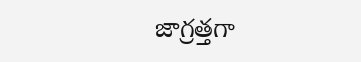జాగ్రత్తగా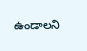ఉండాలని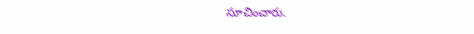సూచించారు.